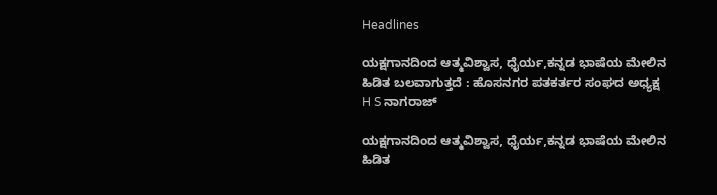Headlines

ಯಕ್ಷಗಾನದಿಂದ ಆತ್ಮವಿಶ್ವಾಸ, ಧೈರ್ಯ,ಕನ್ನಡ ಭಾಷೆಯ ಮೇಲಿನ ಹಿಡಿತ ಬಲವಾಗುತ್ತದೆ : ಹೊಸನಗರ ಪತಕರ್ತರ ಸಂಘದ ಅಧ್ಯಕ್ಷ  H S ನಾಗರಾಜ್

ಯಕ್ಷಗಾನದಿಂದ ಆತ್ಮವಿಶ್ವಾಸ, ಧೈರ್ಯ,ಕನ್ನಡ ಭಾಷೆಯ ಮೇಲಿನ ಹಿಡಿತ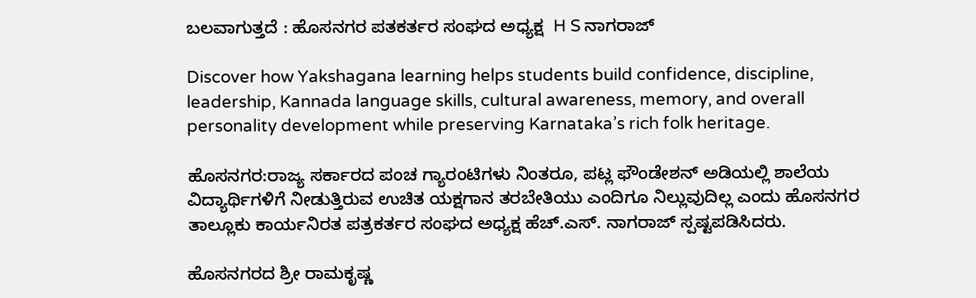ಬಲವಾಗುತ್ತದೆ : ಹೊಸನಗರ ಪತಕರ್ತರ ಸಂಘದ ಅಧ್ಯಕ್ಷ  H S ನಾಗರಾಜ್

Discover how Yakshagana learning helps students build confidence, discipline, leadership, Kannada language skills, cultural awareness, memory, and overall personality development while preserving Karnataka’s rich folk heritage.

ಹೊಸನಗರ:ರಾಜ್ಯ ಸರ್ಕಾರದ ಪಂಚ ಗ್ಯಾರಂಟಿಗಳು ನಿಂತರೂ, ಪಟ್ಲ ಫೌಂಡೇಶನ್ ಅಡಿಯಲ್ಲಿ ಶಾಲೆಯ ವಿದ್ಯಾರ್ಥಿಗಳಿಗೆ ನೀಡುತ್ತಿರುವ ಉಚಿತ ಯಕ್ಷಗಾನ ತರಬೇತಿಯು ಎಂದಿಗೂ ನಿಲ್ಲುವುದಿಲ್ಲ ಎಂದು ಹೊಸನಗರ ತಾಲ್ಲೂಕು ಕಾರ್ಯನಿರತ ಪತ್ರಕರ್ತರ ಸಂಘದ ಅಧ್ಯಕ್ಷ ಹೆಚ್.ಎಸ್. ನಾಗರಾಜ್‌ ಸ್ಪಷ್ಟಪಡಿಸಿದರು.

ಹೊಸನಗರದ ಶ್ರೀ ರಾಮಕೃಷ್ಣ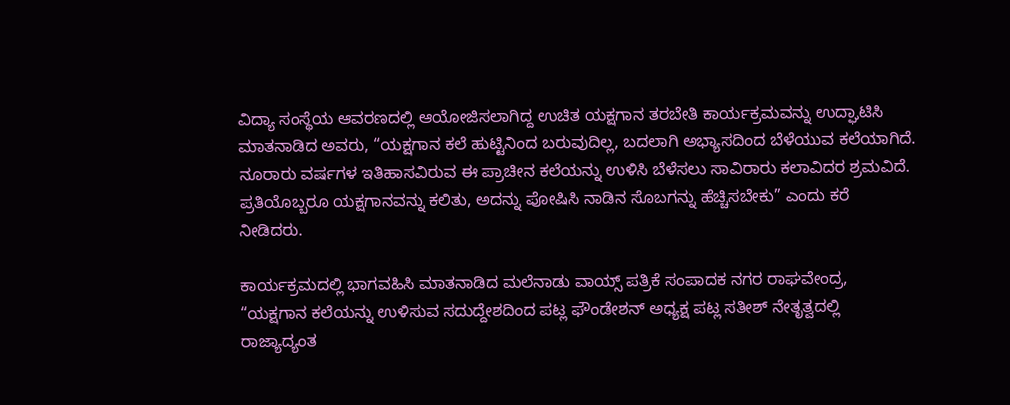ವಿದ್ಯಾ ಸಂಸ್ಥೆಯ ಆವರಣದಲ್ಲಿ ಆಯೋಜಿಸಲಾಗಿದ್ದ ಉಚಿತ ಯಕ್ಷಗಾನ ತರಬೇತಿ ಕಾರ್ಯಕ್ರಮವನ್ನು ಉದ್ಘಾಟಿಸಿ ಮಾತನಾಡಿದ ಅವರು, “ಯಕ್ಷಗಾನ ಕಲೆ ಹುಟ್ಟಿನಿಂದ ಬರುವುದಿಲ್ಲ, ಬದಲಾಗಿ ಅಭ್ಯಾಸದಿಂದ ಬೆಳೆಯುವ ಕಲೆಯಾಗಿದೆ. ನೂರಾರು ವರ್ಷಗಳ ಇತಿಹಾಸವಿರುವ ಈ ಪ್ರಾಚೀನ ಕಲೆಯನ್ನು ಉಳಿಸಿ ಬೆಳೆಸಲು ಸಾವಿರಾರು ಕಲಾವಿದರ ಶ್ರಮವಿದೆ. ಪ್ರತಿಯೊಬ್ಬರೂ ಯಕ್ಷಗಾನವನ್ನು ಕಲಿತು, ಅದನ್ನು ಪೋಷಿಸಿ ನಾಡಿನ ಸೊಬಗನ್ನು ಹೆಚ್ಚಿಸಬೇಕು” ಎಂದು ಕರೆ ನೀಡಿದರು.

ಕಾರ್ಯಕ್ರಮದಲ್ಲಿ ಭಾಗವಹಿಸಿ ಮಾತನಾಡಿದ ಮಲೆನಾಡು ವಾಯ್ಸ್ ಪತ್ರಿಕೆ ಸಂಪಾದಕ ನಗರ ರಾಘವೇಂದ್ರ, “ಯಕ್ಷಗಾನ ಕಲೆಯನ್ನು ಉಳಿಸುವ ಸದುದ್ದೇಶದಿಂದ ಪಟ್ಲ ಫೌಂಡೇಶನ್ ಅಧ್ಯಕ್ಷ ಪಟ್ಲ ಸತೀಶ್‌ ನೇತೃತ್ವದಲ್ಲಿ ರಾಜ್ಯಾದ್ಯಂತ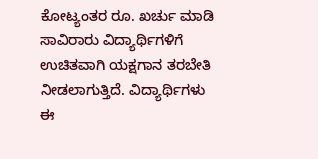ಕೋಟ್ಯಂತರ ರೂ. ಖರ್ಚು ಮಾಡಿ ಸಾವಿರಾರು ವಿದ್ಯಾರ್ಥಿಗಳಿಗೆ ಉಚಿತವಾಗಿ ಯಕ್ಷಗಾನ ತರಬೇತಿ ನೀಡಲಾಗುತ್ತಿದೆ. ವಿದ್ಯಾರ್ಥಿಗಳು ಈ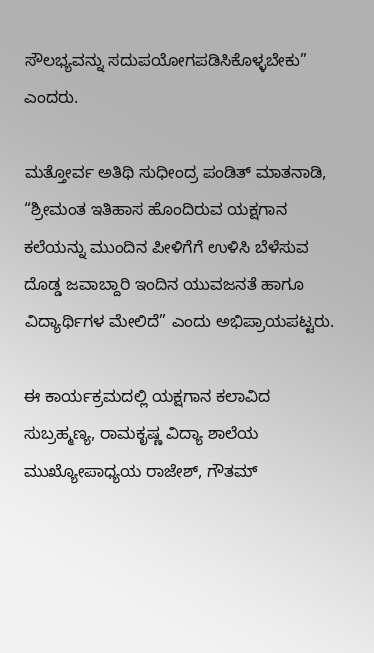ಸೌಲಭ್ಯವನ್ನು ಸದುಪಯೋಗಪಡಿಸಿಕೊಳ್ಳಬೇಕು” ಎಂದರು.

ಮತ್ತೋರ್ವ ಅತಿಥಿ ಸುಧೀಂದ್ರ ಪಂಡಿತ್ ಮಾತನಾಡಿ, “ಶ್ರೀಮಂತ ಇತಿಹಾಸ ಹೊಂದಿರುವ ಯಕ್ಷಗಾನ ಕಲೆಯನ್ನು ಮುಂದಿನ ಪೀಳಿಗೆಗೆ ಉಳಿಸಿ ಬೆಳೆಸುವ ದೊಡ್ಡ ಜವಾಬ್ದಾರಿ ಇಂದಿನ ಯುವಜನತೆ ಹಾಗೂ ವಿದ್ಯಾರ್ಥಿಗಳ ಮೇಲಿದೆ” ಎಂದು ಅಭಿಪ್ರಾಯಪಟ್ಟರು.

ಈ ಕಾರ್ಯಕ್ರಮದಲ್ಲಿ ಯಕ್ಷಗಾನ ಕಲಾವಿದ ಸುಬ್ರಹ್ಮಣ್ಯ, ರಾಮಕೃಷ್ಣ ವಿದ್ಯಾ ಶಾಲೆಯ ಮುಖ್ಯೋಪಾಧ್ಯಯ ರಾಜೇಶ್, ಗೌತಮ್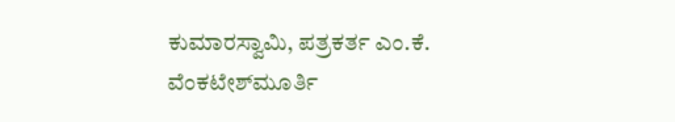ಕುಮಾರಸ್ವಾಮಿ, ಪತ್ರಕರ್ತ ಎಂ.ಕೆ. ವೆಂಕಟೇಶ್‌ಮೂರ್ತಿ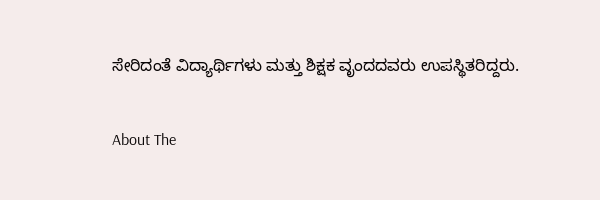ಸೇರಿದಂತೆ ವಿದ್ಯಾರ್ಥಿಗಳು ಮತ್ತು ಶಿಕ್ಷಕ ವೃಂದದವರು ಉಪಸ್ಥಿತರಿದ್ದರು.

About The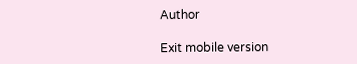Author

Exit mobile version